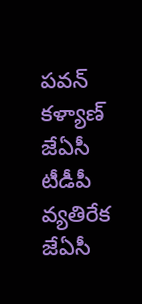పవన్ కళ్యాణ్ జేఏసీ టీడీపీ వ్యతిరేక జేఏసీ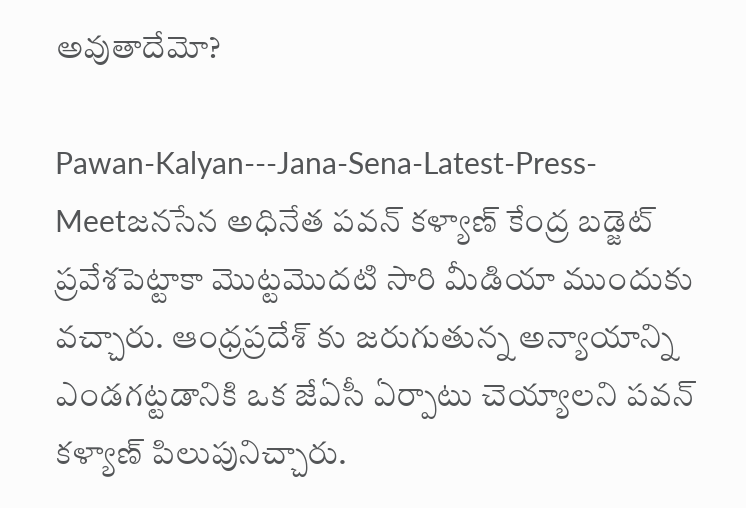అవుతాదేమో?

Pawan-Kalyan---Jana-Sena-Latest-Press-Meetజనసేన అధినేత పవన్ కళ్యాణ్ కేంద్ర బడ్జెట్ ప్రవేశపెట్టాకా మొట్టమొదటి సారి మీడియా ముందుకు వచ్చారు. ఆంధ్రప్రదేశ్ కు జరుగుతున్న అన్యాయాన్ని ఎండగట్టడానికి ఒక జేఏసీ ఏర్పాటు చెయ్యాలని పవన్ కళ్యాణ్ పిలుపునిచ్చారు.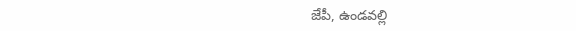జేపీ, ఉండవల్లి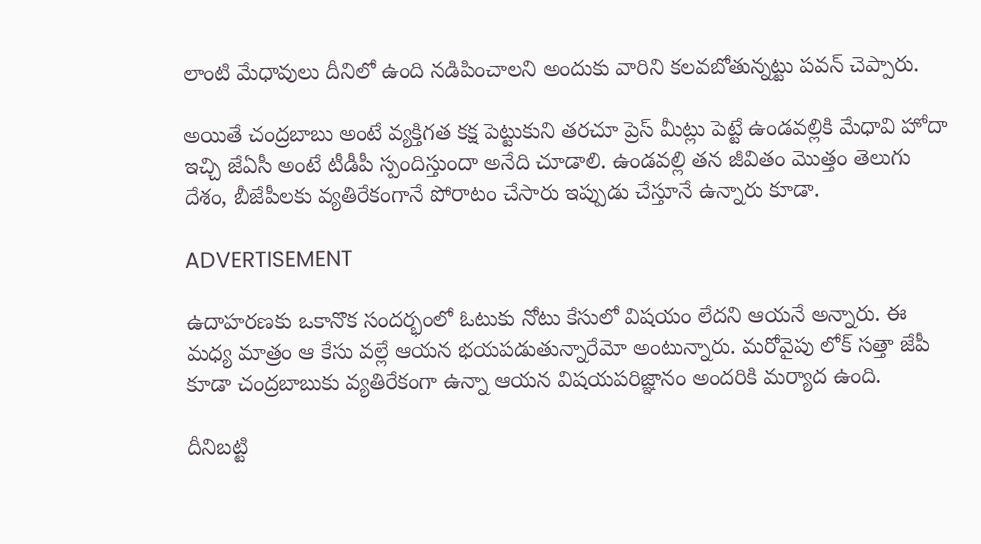లాంటి మేధావులు దీనిలో ఉంది నడిపించాలని అందుకు వారిని కలవబోతున్నట్టు పవన్ చెప్పారు.

అయితే చంద్రబాబు అంటే వ్యక్తిగత కక్ష పెట్టుకుని తరచూ ప్రెస్ మీట్లు పెట్టే ఉండవల్లికి మేధావి హోదా ఇచ్చి జేఏసీ అంటే టీడీపీ స్పందిస్తుందా అనేది చూడాలి. ఉండవల్లి తన జీవితం మొత్తం తెలుగు దేశం, బీజేపీలకు వ్యతిరేకంగానే పోరాటం చేసారు ఇప్పుడు చేస్తూనే ఉన్నారు కూడా.

ADVERTISEMENT

ఉదాహరణకు ఒకానొక సందర్భంలో ఓటుకు నోటు కేసులో విషయం లేదని ఆయనే అన్నారు. ఈ మధ్య మాత్రం ఆ కేసు వల్లే ఆయన భయపడుతున్నారేమో అంటున్నారు. మరోవైపు లోక్ సత్తా జేపీ కూడా చంద్రబాబుకు వ్యతిరేకంగా ఉన్నా ఆయన విషయపరిజ్ఞానం అందరికి మర్యాద ఉంది.

దీనిబట్టి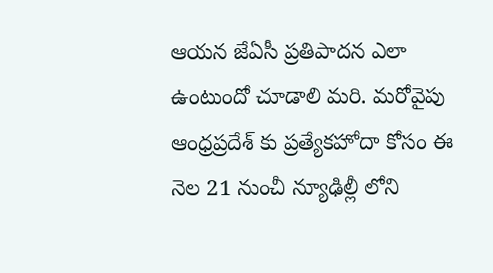ఆయన జేఏసీ ప్రతిపాదన ఎలా ఉంటుందో చూడాలి మరి. మరోవైపు ఆంధ్రప్రదేశ్ కు ప్రత్యేకహోదా కోసం ఈ నెల 21 నుంచీ న్యూఢిల్లీ లోని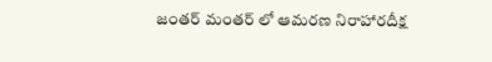జంతర్ మంతర్ లో ఆమరణ నిరాహారదీక్ష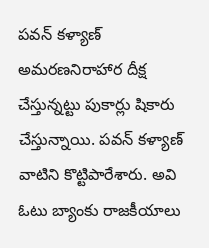పవన్ కళ్యాణ్ అమరణనిరాహార దీక్ష చేస్తున్నట్టు పుకార్లు షికారు చేస్తున్నాయి. పవన్ కళ్యాణ్ వాటిని కొట్టిపారేశారు. అవి ఓటు బ్యాంకు రాజకీయాలు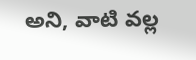అని, వాటి వల్ల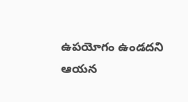ఉపయోగం ఉండదని ఆయన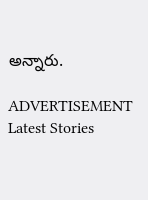అన్నారు.

ADVERTISEMENT
Latest Stories